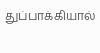துப்பாக்கியால்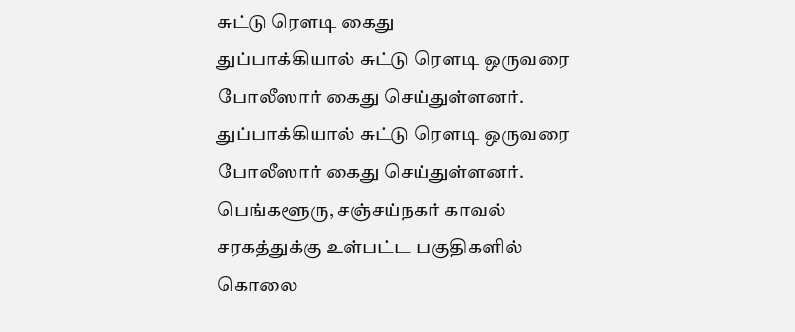சுட்டு ரௌடி கைது
துப்பாக்கியால் சுட்டு ரௌடி ஒருவரை போலீஸார் கைது செய்துள்ளனர்.
துப்பாக்கியால் சுட்டு ரௌடி ஒருவரை போலீஸார் கைது செய்துள்ளனர்.
பெங்களூரு, சஞ்சய்நகர் காவல் சரகத்துக்கு உள்பட்ட பகுதிகளில் கொலை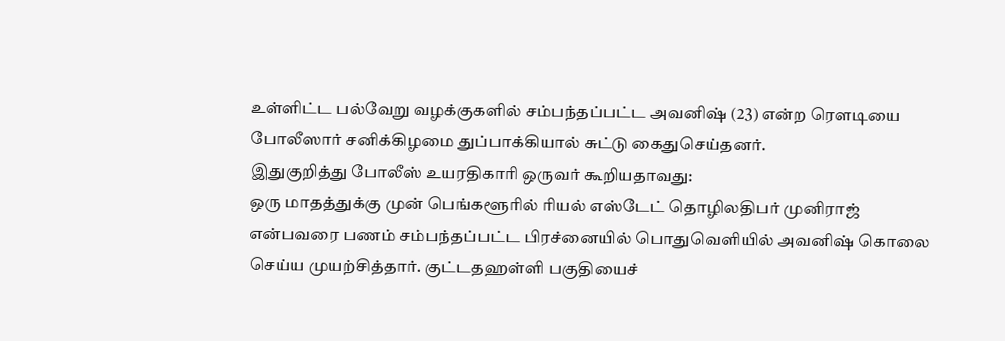உள்ளிட்ட பல்வேறு வழக்குகளில் சம்பந்தப்பட்ட அவனிஷ் (23) என்ற ரௌடியை போலீஸார் சனிக்கிழமை துப்பாக்கியால் சுட்டு கைதுசெய்தனர்.
இதுகுறித்து போலீஸ் உயரதிகாரி ஒருவர் கூறியதாவது:
ஒரு மாதத்துக்கு முன் பெங்களூரில் ரியல் எஸ்டேட் தொழிலதிபர் முனிராஜ் என்பவரை பணம் சம்பந்தப்பட்ட பிரச்னையில் பொதுவெளியில் அவனிஷ் கொலை செய்ய முயற்சித்தார். குட்டதஹள்ளி பகுதியைச்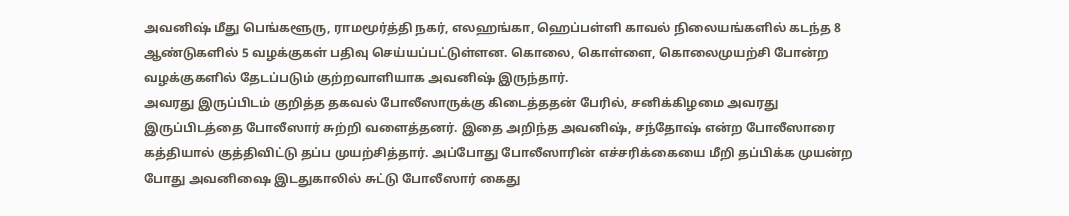அவனிஷ் மீது பெங்களூரு, ராமமூர்த்தி நகர், எலஹங்கா, ஹெப்பள்ளி காவல் நிலையங்களில் கடந்த 8 ஆண்டுகளில் 5 வழக்குகள் பதிவு செய்யப்பட்டுள்ளன. கொலை, கொள்ளை, கொலைமுயற்சி போன்ற வழக்குகளில் தேடப்படும் குற்றவாளியாக அவனிஷ் இருந்தார்.
அவரது இருப்பிடம் குறித்த தகவல் போலீஸாருக்கு கிடைத்ததன் பேரில், சனிக்கிழமை அவரது இருப்பிடத்தை போலீஸார் சுற்றி வளைத்தனர். இதை அறிந்த அவனிஷ், சந்தோஷ் என்ற போலீஸாரை கத்தியால் குத்திவிட்டு தப்ப முயற்சித்தார். அப்போது போலீஸாரின் எச்சரிக்கையை மீறி தப்பிக்க முயன்ற போது அவனிஷை இடதுகாலில் சுட்டு போலீஸார் கைது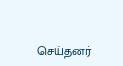செய்தனர்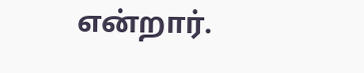என்றார்.